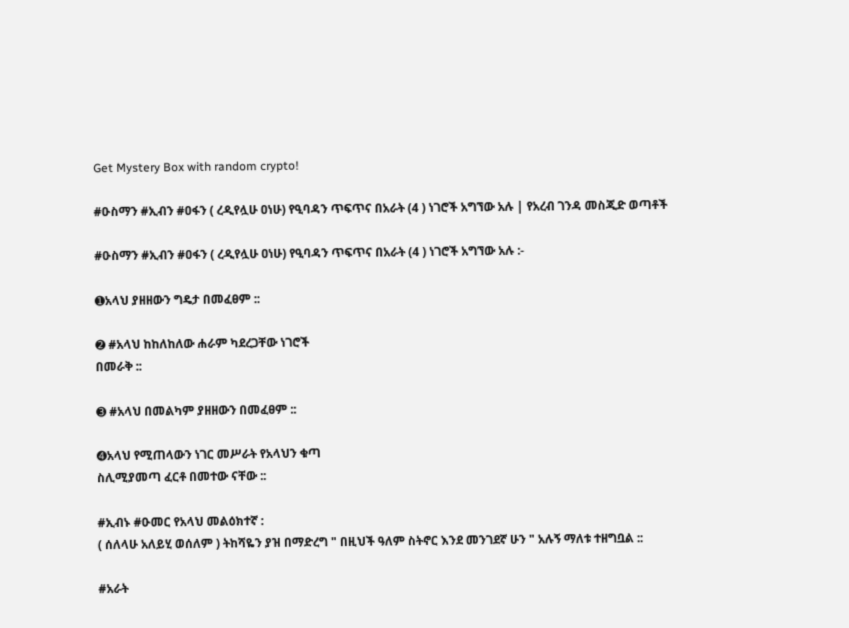Get Mystery Box with random crypto!

#ዑስማን #ኢብን #ዐፋን ( ረዲየሏሁ ዐነሁ) የዒባዳን ጥፍጥና በአራት (4 ) ነገሮች አግኘው አሉ | የአረብ ገንዳ መስጂድ ወጣቶች

#ዑስማን #ኢብን #ዐፋን ( ረዲየሏሁ ዐነሁ) የዒባዳን ጥፍጥና በአራት (4 ) ነገሮች አግኘው አሉ :-

➊አላህ ያዘዘውን ግዴታ በመፈፀም ::

➋ #አላህ ከከለከለው ሐራም ካደረጋቸው ነገሮች
በመራቅ ::

➌ #አላህ በመልካም ያዘዘውን በመፈፀም ::

➍አላህ የሚጠላውን ነገር መሥራት የአላህን ቁጣ
ስሊሚያመጣ ፈርቶ በመተው ናቸው ::

#ኢብኑ #ዑመር የአላህ መልዕክተኛ :
( ሰለላሁ አለይሂ ወሰለም ) ትከሻዬን ያዝ በማድረግ " በዚህች ዓለም ስትኖር እንደ መንገደኛ ሁን " አሉኝ ማለቱ ተዘግቧል ::

#አራት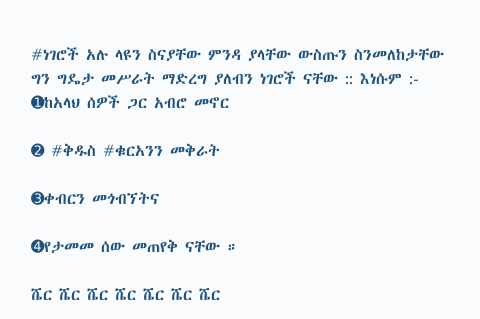#ነገሮች አሉ ላዩን ስናያቸው ምንዳ ያላቸው ውስጡን ስንመለከታቸው ግን ግዴታ መሥራት ማድረግ ያለብን ነገሮች ናቸው :: እነሱም :-
➊ከአላህ ሰዎች ጋር አብሮ መኖር

➋ #ቅዱስ #ቁርአንን መቅራት

➌ቀብርን መጎብኘትና

➍የታመመ ሰው መጠየቅ ናቸው ።

ሼር ሼር ሼር ሼር ሼር ሼር ሼር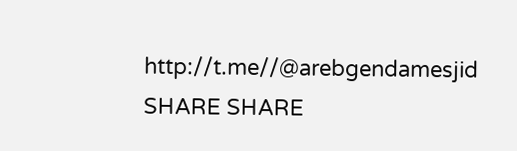http://t.me//@arebgendamesjid
SHARE SHARE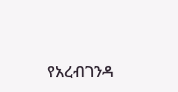የአረብገንዳ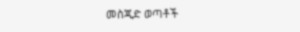መስጂድ ወጣቶች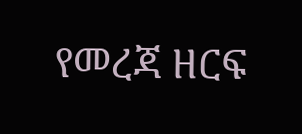የመረጃ ዘርፍ